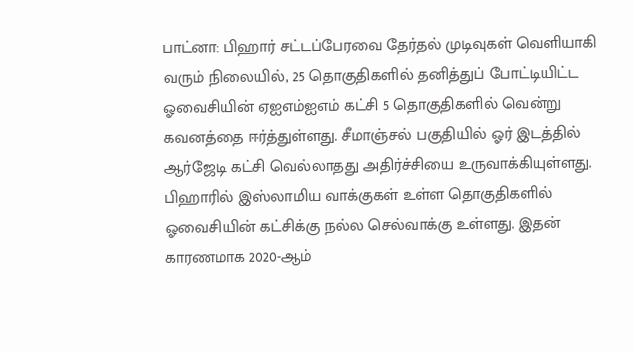பாட்னா: பிஹார் சட்டப்பேரவை தேர்தல் முடிவுகள் வெளியாகி வரும் நிலையில், 25 தொகுதிகளில் தனித்துப் போட்டியிட்ட ஓவைசியின் ஏஐஎம்ஐஎம் கட்சி 5 தொகுதிகளில் வென்று கவனத்தை ஈர்த்துள்ளது. சீமாஞ்சல் பகுதியில் ஓர் இடத்தில் ஆர்ஜேடி கட்சி வெல்லாதது அதிர்ச்சியை உருவாக்கியுள்ளது.
பிஹாரில் இஸ்லாமிய வாக்குகள் உள்ள தொகுதிகளில் ஓவைசியின் கட்சிக்கு நல்ல செல்வாக்கு உள்ளது. இதன் காரணமாக 2020-ஆம்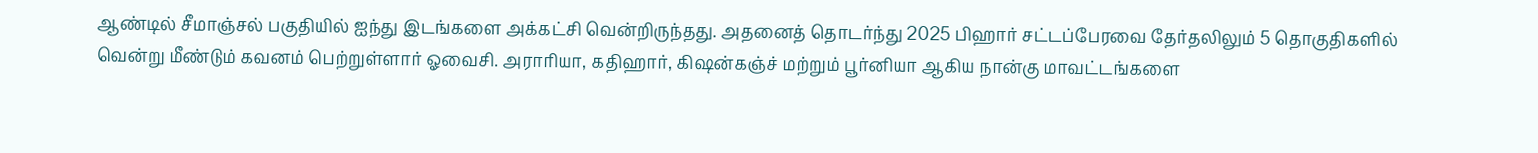ஆண்டில் சீமாஞ்சல் பகுதியில் ஐந்து இடங்களை அக்கட்சி வென்றிருந்தது. அதனைத் தொடர்ந்து 2025 பிஹார் சட்டப்பேரவை தேர்தலிலும் 5 தொகுதிகளில் வென்று மீண்டும் கவனம் பெற்றுள்ளார் ஓவைசி. அராரியா, கதிஹார், கிஷன்கஞ்ச் மற்றும் பூர்னியா ஆகிய நான்கு மாவட்டங்களை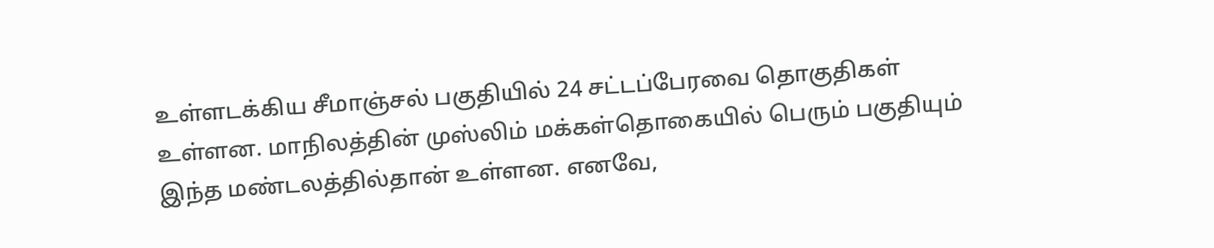உள்ளடக்கிய சீமாஞ்சல் பகுதியில் 24 சட்டப்பேரவை தொகுதிகள் உள்ளன. மாநிலத்தின் முஸ்லிம் மக்கள்தொகையில் பெரும் பகுதியும் இந்த மண்டலத்தில்தான் உள்ளன. எனவே,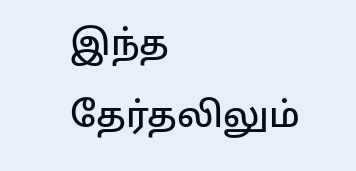இந்த தேர்தலிலும்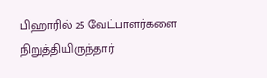பிஹாரில் 25 வேட்பாளர்களை நிறுத்தியிருந்தார்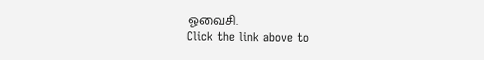ஓவைசி.
Click the link above to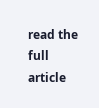read the full article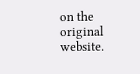on the original website.